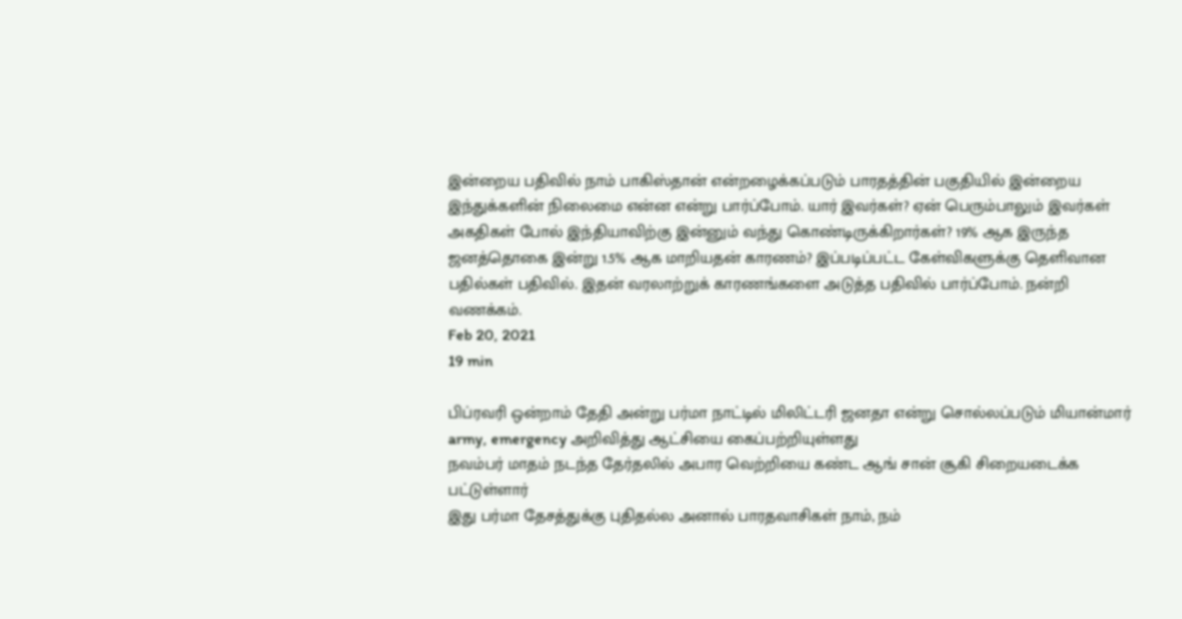இன்றைய பதிவில் நாம் பாகிஸ்தான் என்றழைக்கப்படும் பாரதத்தின் பகுதியில் இன்றைய இந்துக்களின் நிலைமை என்ன என்று பார்ப்போம். யார் இவர்கள்? ஏன் பெரும்பாலும் இவர்கள் அகதிகள் போல் இந்தியாவிற்கு இன்னும் வந்து கொண்டிருக்கிறார்கள்? 19% ஆக இருந்த ஜனத்தொகை இன்று 1.5% ஆக மாறியதன் காரணம்? இப்படிப்பட்ட கேள்விகளுக்கு தெளிவான பதில்கள் பதிவில். இதன் வரலாற்றுக் காரணங்களை அடுத்த பதிவில் பார்ப்போம். நன்றி வணக்கம்.
Feb 20, 2021
19 min

பிப்ரவரி ஒன்றாம் தேதி அன்று பர்மா நாட்டில் மிலிட்டரி ஜனதா என்று சொல்லப்படும் மியான்மார் army, emergency அறிவித்து ஆட்சியை கைப்பற்றியுள்ளது
நவம்பர் மாதம் நடந்த தேர்தலில் அபார வெற்றியை கண்ட ஆங் சான் சூகி சிறையடைக்க பட்டுள்ளார்
இது பர்மா தேசத்துக்கு புதிதல்ல அனால் பாரதவாசிகள் நாம், நம்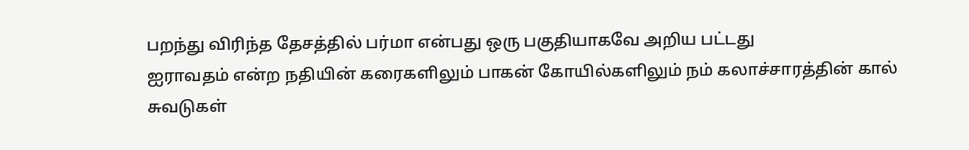பறந்து விரிந்த தேசத்தில் பர்மா என்பது ஒரு பகுதியாகவே அறிய பட்டது
ஐராவதம் என்ற நதியின் கரைகளிலும் பாகன் கோயில்களிலும் நம் கலாச்சாரத்தின் கால் சுவடுகள்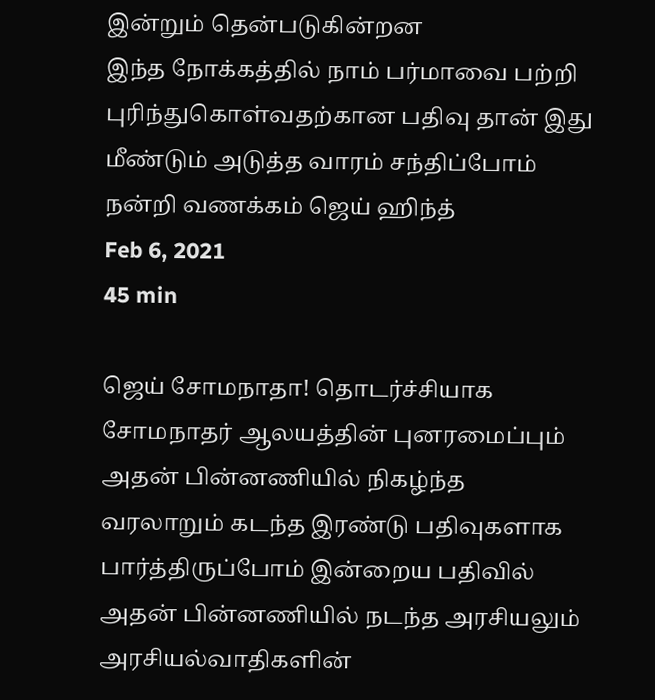இன்றும் தென்படுகின்றன
இந்த நோக்கத்தில் நாம் பர்மாவை பற்றி புரிந்துகொள்வதற்கான பதிவு தான் இது
மீண்டும் அடுத்த வாரம் சந்திப்போம்
நன்றி வணக்கம் ஜெய் ஹிந்த்
Feb 6, 2021
45 min

ஜெய் சோமநாதா! தொடர்ச்சியாக சோமநாதர் ஆலயத்தின் புனரமைப்பும் அதன் பின்னணியில் நிகழ்ந்த வரலாறும் கடந்த இரண்டு பதிவுகளாக பார்த்திருப்போம் இன்றைய பதிவில் அதன் பின்னணியில் நடந்த அரசியலும் அரசியல்வாதிகளின்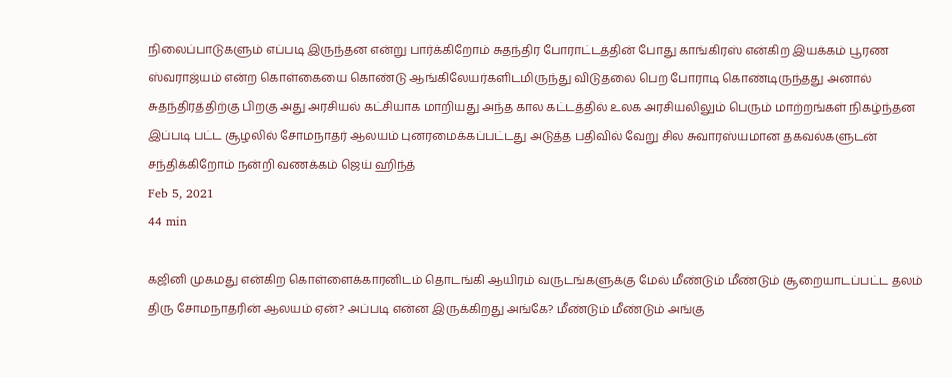நிலைப்பாடுகளும் எப்படி இருந்தன என்று பார்க்கிறோம் சுதந்திர போராட்டத்தின் போது காங்கிரஸ் என்கிற இயக்கம் பூரண ஸ்வராஜ்யம் என்ற கொள்கையை கொண்டு ஆங்கிலேயர்களிடமிருந்து விடுதலை பெற போராடி கொண்டிருந்தது அனால் சுதந்திரத்திற்கு பிறகு அது அரசியல் கட்சியாக மாறியது அந்த கால கட்டத்தில் உலக அரசியலிலும் பெரும் மாற்றங்கள் நிகழ்ந்தன இப்படி பட்ட சூழலில் சோமநாதர் ஆலயம் புனரமைக்கப்பட்டது அடுத்த பதிவில் வேறு சில சுவாரஸ்யமான தகவல்களுடன் சந்திக்கிறோம் நன்றி வணக்கம் ஜெய் ஹிந்த்
Feb 5, 2021
44 min

கஜினி முகமது என்கிற கொள்ளைக்காரனிடம் தொடங்கி ஆயிரம் வருடங்களுக்கு மேல் மீண்டும் மீண்டும் சூறையாடப்பட்ட தலம் திரு சோமநாதரின் ஆலயம் ஏன்? அப்படி என்ன இருக்கிறது அங்கே? மீண்டும் மீண்டும் அங்கு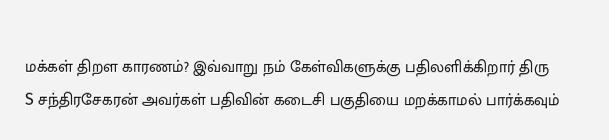மக்கள் திறள காரணம்? இவ்வாறு நம் கேள்விகளுக்கு பதிலளிக்கிறார் திரு S சந்திரசேகரன் அவர்கள் பதிவின் கடைசி பகுதியை மறக்காமல் பார்க்கவும்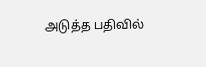அடுத்த பதிவில்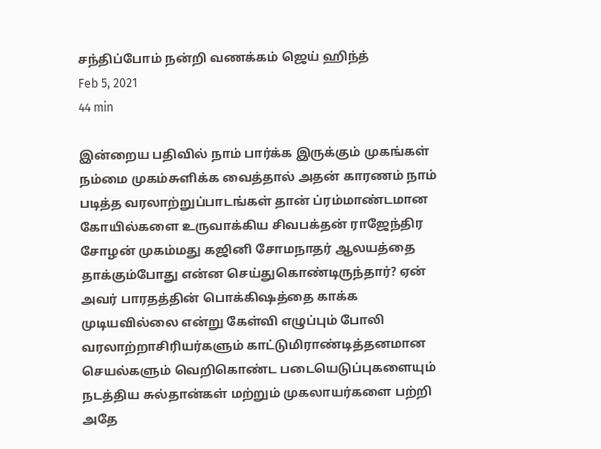சந்திப்போம் நன்றி வணக்கம் ஜெய் ஹிந்த்
Feb 5, 2021
44 min

இன்றைய பதிவில் நாம் பார்க்க இருக்கும் முகங்கள் நம்மை முகம்சுளிக்க வைத்தால் அதன் காரணம் நாம் படித்த வரலாற்றுப்பாடங்கள் தான் ப்ரம்மாண்டமான கோயில்களை உருவாக்கிய சிவபக்தன் ராஜேந்திர சோழன் முகம்மது கஜினி சோமநாதர் ஆலயத்தை தாக்கும்போது என்ன செய்துகொண்டிருந்தார்? ஏன் அவர் பாரதத்தின் பொக்கிஷத்தை காக்க முடியவில்லை என்று கேள்வி எழுப்பும் போலி வரலாற்றாசிரியர்களும் காட்டுமிராண்டித்தனமான செயல்களும் வெறிகொண்ட படையெடுப்புகளையும் நடத்திய சுல்தான்கள் மற்றும் முகலாயர்களை பற்றி அதே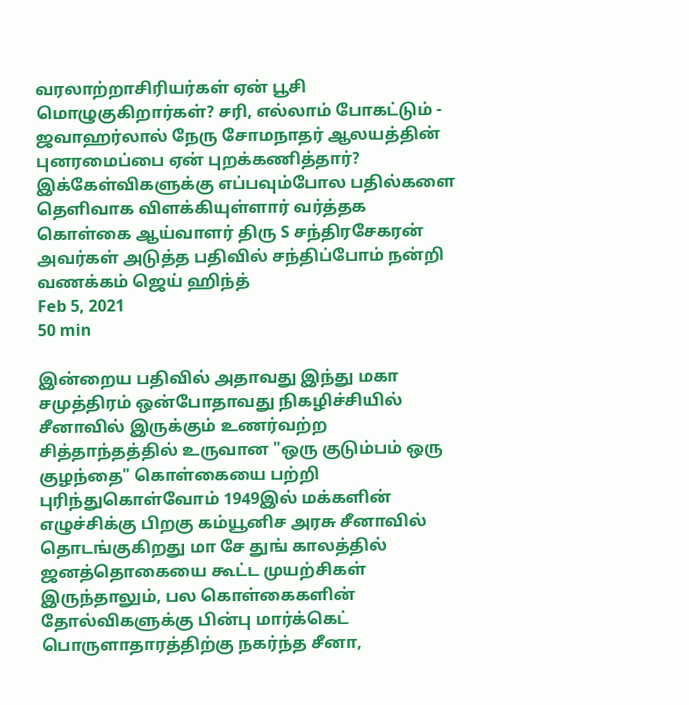வரலாற்றாசிரியர்கள் ஏன் பூசி மொழுகுகிறார்கள்? சரி, எல்லாம் போகட்டும் - ஜவாஹர்லால் நேரு சோமநாதர் ஆலயத்தின் புனரமைப்பை ஏன் புறக்கணித்தார்? இக்கேள்விகளுக்கு எப்பவும்போல பதில்களை தெளிவாக விளக்கியுள்ளார் வர்த்தக கொள்கை ஆய்வாளர் திரு S சந்திரசேகரன் அவர்கள் அடுத்த பதிவில் சந்திப்போம் நன்றி வணக்கம் ஜெய் ஹிந்த்
Feb 5, 2021
50 min

இன்றைய பதிவில் அதாவது இந்து மகா சமுத்திரம் ஒன்போதாவது நிகழிச்சியில் சீனாவில் இருக்கும் உணர்வற்ற சித்தாந்தத்தில் உருவான "ஒரு குடும்பம் ஒரு குழந்தை" கொள்கையை பற்றி புரிந்துகொள்வோம் 1949இல் மக்களின் எழுச்சிக்கு பிறகு கம்யூனிச அரசு சீனாவில் தொடங்குகிறது மா சே துங் காலத்தில் ஜனத்தொகையை கூட்ட முயற்சிகள் இருந்தாலும், பல கொள்கைகளின் தோல்விகளுக்கு பின்பு மார்க்கெட் பொருளாதாரத்திற்கு நகர்ந்த சீனா,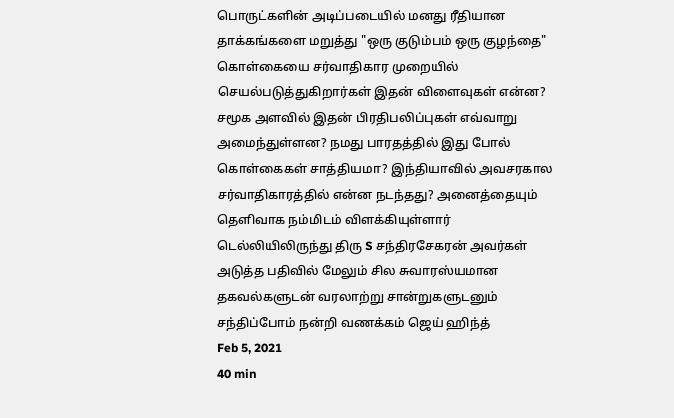பொருட்களின் அடிப்படையில் மனது ரீதியான தாக்கங்களை மறுத்து "ஒரு குடும்பம் ஒரு குழந்தை" கொள்கையை சர்வாதிகார முறையில் செயல்படுத்துகிறார்கள் இதன் விளைவுகள் என்ன? சமூக அளவில் இதன் பிரதிபலிப்புகள் எவ்வாறு அமைந்துள்ளன? நமது பாரதத்தில் இது போல் கொள்கைகள் சாத்தியமா? இந்தியாவில் அவசரகால சர்வாதிகாரத்தில் என்ன நடந்தது? அனைத்தையும் தெளிவாக நம்மிடம் விளக்கியுள்ளார் டெல்லியிலிருந்து திரு S சந்திரசேகரன் அவர்கள் அடுத்த பதிவில் மேலும் சில சுவாரஸ்யமான தகவல்களுடன் வரலாற்று சான்றுகளுடனும் சந்திப்போம் நன்றி வணக்கம் ஜெய் ஹிந்த்
Feb 5, 2021
40 min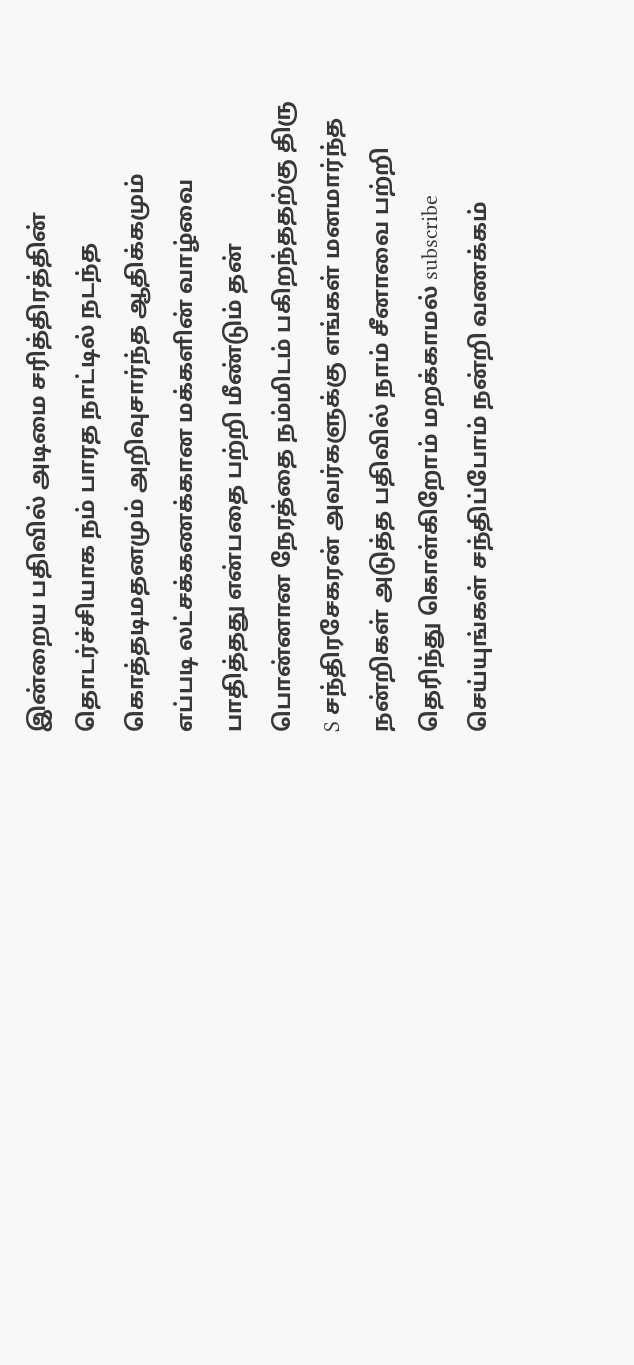இன்றைய பதிவில் அடிமை சரித்திரத்தின் தொடர்ச்சியாக நம் பாரத நாட்டில் நடந்த கொத்தடிமதனமும் அறிவுசார்ந்த ஆதிக்கமும் எப்படி லட்சக்கணக்கான மக்களின் வாழ்வை பாதித்தது என்பதை பற்றி மீண்டும் தன் பொன்னான நேரத்தை நம்மிடம் பகிறந்ததற்கு திரு S சந்திரசேகரன் அவர்களுக்கு எங்கள் மனமார்ந்த நன்றிகள் அடுத்த பதிவில் நாம் சீனாவை பற்றி தெரிந்து கொள்கிறோம் மறக்காமல் subscribe செய்யுங்கள் சந்திப்போம் நன்றி வணக்கம்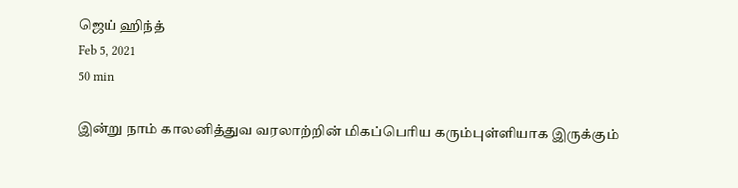ஜெய் ஹிந்த்
Feb 5, 2021
50 min

இன்று நாம் காலனித்துவ வரலாற்றின் மிகப்பெரிய கரும்புள்ளியாக இருக்கும்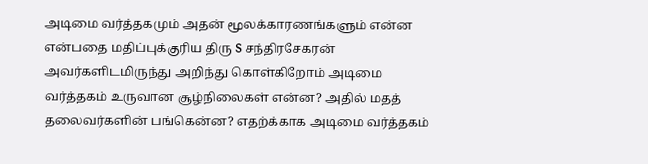அடிமை வர்த்தகமும் அதன் மூலக்காரணங்களும் என்ன என்பதை மதிப்புக்குரிய திரு S சந்திரசேகரன் அவர்களிடமிருந்து அறிந்து கொள்கிறோம் அடிமை வர்த்தகம் உருவான சூழ்நிலைகள் என்ன? அதில் மதத் தலைவர்களின் பங்கென்ன? எதற்க்காக அடிமை வர்த்தகம்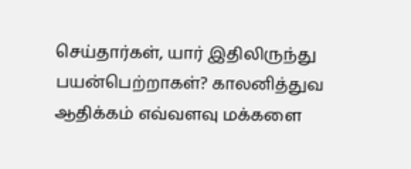செய்தார்கள், யார் இதிலிருந்து பயன்பெற்றாகள்? காலனித்துவ ஆதிக்கம் எவ்வளவு மக்களை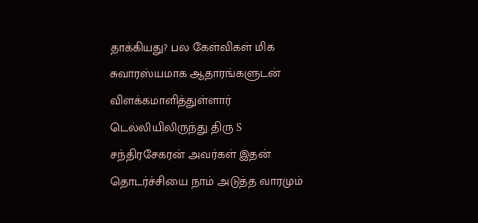தாக்கியது? பல கேள்விகள் மிக சுவாரஸ்யமாக ஆதாரங்களுடன் விளக்கமாளித்துள்ளார் டெல்லியிலிருந்து திரு S சந்திரசேகரன் அவர்கள் இதன் தொடர்ச்சியை நாம் அடுத்த வாரமும்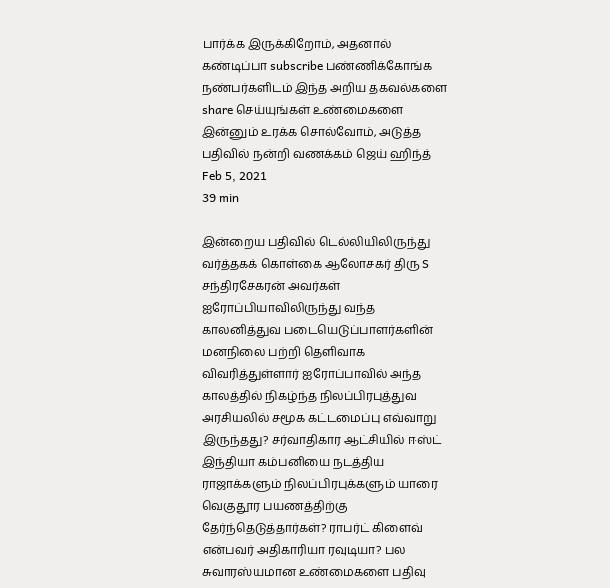பார்க்க இருக்கிறோம், அதனால் கண்டிப்பா subscribe பண்ணிக்கோங்க நண்பர்களிடம் இந்த அறிய தகவல்களை share செய்யுங்கள் உண்மைகளை இன்னும் உரக்க சொல்வோம், அடுத்த பதிவில் நன்றி வணக்கம் ஜெய் ஹிந்த்
Feb 5, 2021
39 min

இன்றைய பதிவில் டெல்லியிலிருந்து வர்த்தகக் கொள்கை ஆலோசகர் திரு S சந்திரசேகரன் அவர்கள் ஐரோப்பியாவிலிருந்து வந்த காலனித்துவ படையெடுப்பாளர்களின் மனநிலை பற்றி தெளிவாக விவரித்துள்ளார் ஐரோப்பாவில் அந்த காலத்தில் நிகழ்ந்த நிலப்பிரபுத்துவ அரசியலில் சமூக கட்டமைப்பு எவ்வாறு இருந்தது? சர்வாதிகார ஆட்சியில் ஈஸ்ட் இந்தியா கம்பனியை நடத்திய ராஜாக்களும் நிலப்பிரபுக்களும் யாரை வெகுதூர பயணத்திற்கு தேர்ந்தெடுத்தார்கள்? ராபர்ட் கிளைவ் என்பவர் அதிகாரியா ரவுடியா? பல சுவாரஸ்யமான உண்மைகளை பதிவு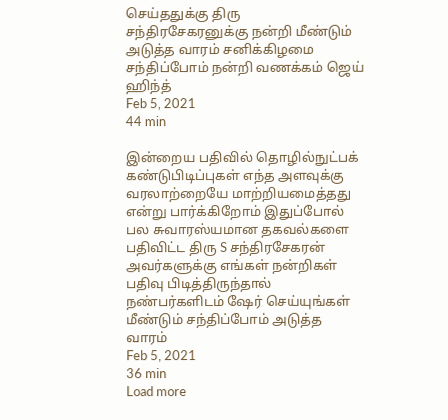செய்ததுக்கு திரு சந்திரசேகரனுக்கு நன்றி மீண்டும் அடுத்த வாரம் சனிக்கிழமை சந்திப்போம் நன்றி வணக்கம் ஜெய் ஹிந்த்
Feb 5, 2021
44 min

இன்றைய பதிவில் தொழில்நுட்பக் கண்டுபிடிப்புகள் எந்த அளவுக்கு வரலாற்றையே மாற்றியமைத்தது என்று பார்க்கிறோம் இதுப்போல் பல சுவாரஸ்யமான தகவல்களை பதிவிட்ட திரு S சந்திரசேகரன் அவர்களுக்கு எங்கள் நன்றிகள் பதிவு பிடித்திருந்தால் நண்பர்களிடம் ஷேர் செய்யுங்கள் மீண்டும் சந்திப்போம் அடுத்த வாரம்
Feb 5, 2021
36 min
Load more